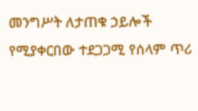መንግሥት ለታጠቁ ኃይሎች የሚያቀርበው ተደጋጋሚ የሰላም ጥሪ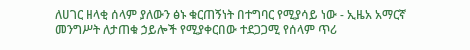ለሀገር ዘላቂ ሰላም ያለውን ፅኑ ቁርጠኝነት በተግባር የሚያሳይ ነው - ኢዜአ አማርኛ
መንግሥት ለታጠቁ ኃይሎች የሚያቀርበው ተደጋጋሚ የሰላም ጥሪ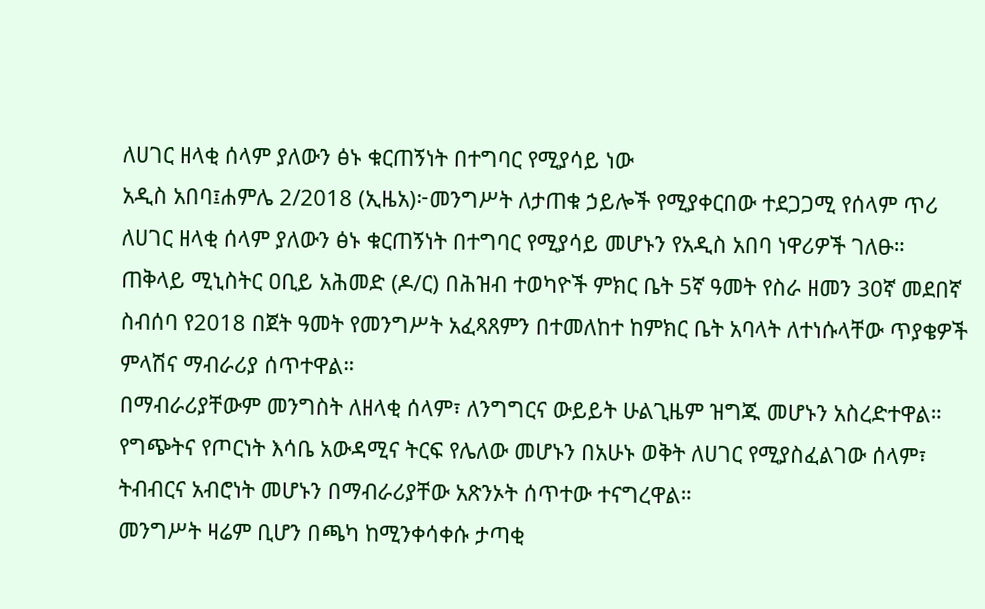ለሀገር ዘላቂ ሰላም ያለውን ፅኑ ቁርጠኝነት በተግባር የሚያሳይ ነው
አዲስ አበባ፤ሐምሌ 2/2018 (ኢዜአ)፦መንግሥት ለታጠቁ ኃይሎች የሚያቀርበው ተደጋጋሚ የሰላም ጥሪ ለሀገር ዘላቂ ሰላም ያለውን ፅኑ ቁርጠኝነት በተግባር የሚያሳይ መሆኑን የአዲስ አበባ ነዋሪዎች ገለፁ።
ጠቅላይ ሚኒስትር ዐቢይ አሕመድ (ዶ/ር) በሕዝብ ተወካዮች ምክር ቤት 5ኛ ዓመት የስራ ዘመን 30ኛ መደበኛ ስብሰባ የ2018 በጀት ዓመት የመንግሥት አፈጻጸምን በተመለከተ ከምክር ቤት አባላት ለተነሱላቸው ጥያቄዎች ምላሽና ማብራሪያ ሰጥተዋል።
በማብራሪያቸውም መንግስት ለዘላቂ ሰላም፣ ለንግግርና ውይይት ሁልጊዜም ዝግጁ መሆኑን አስረድተዋል።
የግጭትና የጦርነት እሳቤ አውዳሚና ትርፍ የሌለው መሆኑን በአሁኑ ወቅት ለሀገር የሚያስፈልገው ሰላም፣ ትብብርና አብሮነት መሆኑን በማብራሪያቸው አጽንኦት ሰጥተው ተናግረዋል።
መንግሥት ዛሬም ቢሆን በጫካ ከሚንቀሳቀሱ ታጣቂ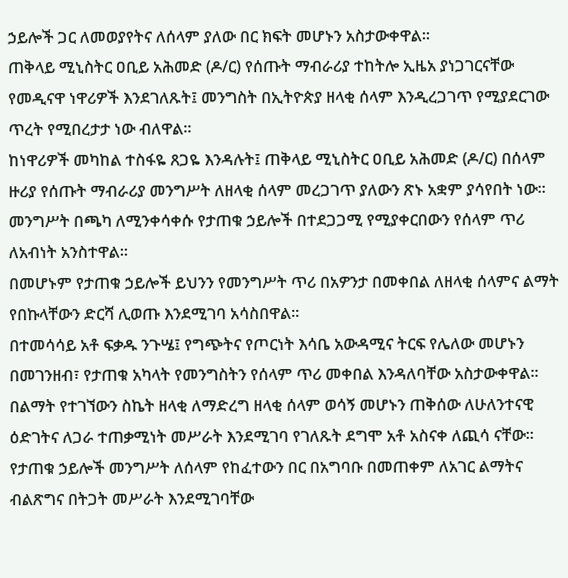ኃይሎች ጋር ለመወያየትና ለሰላም ያለው በር ክፍት መሆኑን አስታውቀዋል፡፡
ጠቅላይ ሚኒስትር ዐቢይ አሕመድ (ዶ/ር) የሰጡት ማብራሪያ ተከትሎ ኢዜአ ያነጋገርናቸው የመዲናዋ ነዋሪዎች እንደገለጹት፤ መንግስት በኢትዮጵያ ዘላቂ ሰላም እንዲረጋገጥ የሚያደርገው ጥረት የሚበረታታ ነው ብለዋል፡፡
ከነዋሪዎች መካከል ተስፋዬ ጸጋዬ እንዳሉት፤ ጠቅላይ ሚኒስትር ዐቢይ አሕመድ (ዶ/ር) በሰላም ዙሪያ የሰጡት ማብራሪያ መንግሥት ለዘላቂ ሰላም መረጋገጥ ያለውን ጽኑ አቋም ያሳየበት ነው።
መንግሥት በጫካ ለሚንቀሳቀሱ የታጠቁ ኃይሎች በተደጋጋሚ የሚያቀርበውን የሰላም ጥሪ ለአብነት አንስተዋል።
በመሆኑም የታጠቁ ኃይሎች ይህንን የመንግሥት ጥሪ በአዎንታ በመቀበል ለዘላቂ ሰላምና ልማት የበኩላቸውን ድርሻ ሊወጡ እንደሚገባ አሳስበዋል።
በተመሳሳይ አቶ ፍቃዱ ንጉሤ፤ የግጭትና የጦርነት እሳቤ አውዳሚና ትርፍ የሌለው መሆኑን በመገንዘብ፣ የታጠቁ አካላት የመንግስትን የሰላም ጥሪ መቀበል እንዳለባቸው አስታውቀዋል።
በልማት የተገኘውን ስኬት ዘላቂ ለማድረግ ዘላቂ ሰላም ወሳኝ መሆኑን ጠቅሰው ለሁለንተናዊ ዕድገትና ለጋራ ተጠቃሚነት መሥራት እንደሚገባ የገለጹት ደግሞ አቶ አስናቀ ለጪሳ ናቸው።
የታጠቁ ኃይሎች መንግሥት ለሰላም የከፈተውን በር በአግባቡ በመጠቀም ለአገር ልማትና ብልጽግና በትጋት መሥራት እንደሚገባቸው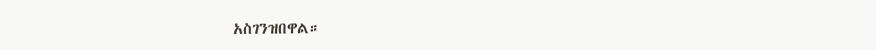አስገንዝበዋል።